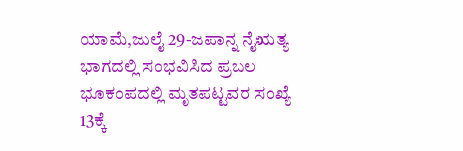ಯಾಮೆ,ಜುಲೈ 29-ಜಪಾನ್ನ ನೈಋತ್ಯ ಭಾಗದಲ್ಲಿ ಸಂಭವಿಸಿದ ಪ್ರಬಲ ಭೂಕಂಪದಲ್ಲಿ ಮೃತಪಟ್ಟವರ ಸಂಖ್ಯೆ 13ಕ್ಕೆ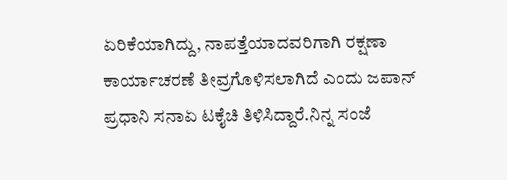ಏರಿಕೆಯಾಗಿದ್ದು, ನಾಪತ್ತೆಯಾದವರಿಗಾಗಿ ರಕ್ಷಣಾ ಕಾರ್ಯಾಚರಣೆ ತೀವ್ರಗೊಳಿಸಲಾಗಿದೆ ಎಂದು ಜಪಾನ್ ಪ್ರಧಾನಿ ಸನಾಏ ಟಕೈಚಿ ತಿಳಿಸಿದ್ದಾರೆ.ನಿನ್ನ ಸಂಜೆ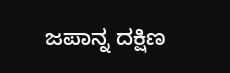ಜಪಾನ್ನ ದಕ್ಷಿಣ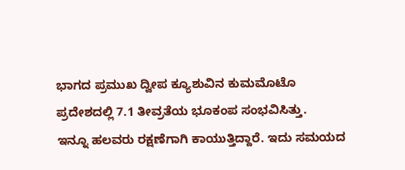ಭಾಗದ ಪ್ರಮುಖ ದ್ವೀಪ ಕ್ಯೂಶುವಿನ ಕುಮಮೊಟೊ ಪ್ರದೇಶದಲ್ಲಿ 7.1 ತೀವ್ರತೆಯ ಭೂಕಂಪ ಸಂಭವಿಸಿತ್ತು.
ಇನ್ನೂ ಹಲವರು ರಕ್ಷಣೆಗಾಗಿ ಕಾಯುತ್ತಿದ್ದಾರೆ. ಇದು ಸಮಯದ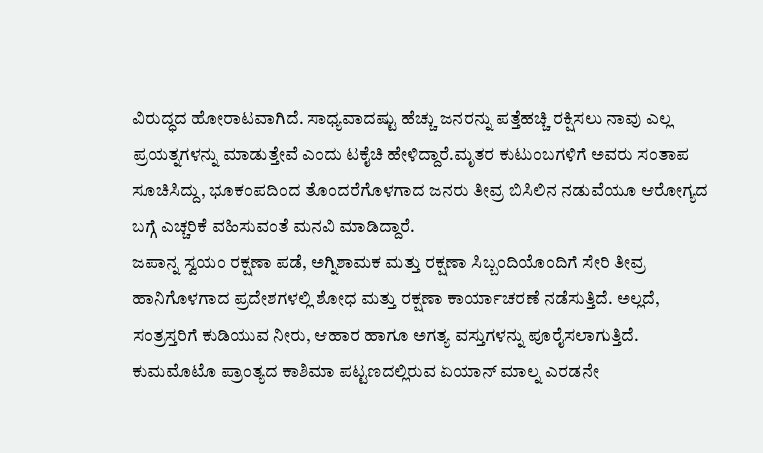ವಿರುದ್ಧದ ಹೋರಾಟವಾಗಿದೆ. ಸಾಧ್ಯವಾದಷ್ಟು ಹೆಚ್ಚು ಜನರನ್ನು ಪತ್ತೆಹಚ್ಚಿ ರಕ್ಷಿಸಲು ನಾವು ಎಲ್ಲ ಪ್ರಯತ್ನಗಳನ್ನು ಮಾಡುತ್ತೇವೆ ಎಂದು ಟಕೈಚಿ ಹೇಳಿದ್ದಾರೆ.ಮೃತರ ಕುಟುಂಬಗಳಿಗೆ ಅವರು ಸಂತಾಪ ಸೂಚಿಸಿದ್ದು, ಭೂಕಂಪದಿಂದ ತೊಂದರೆಗೊಳಗಾದ ಜನರು ತೀವ್ರ ಬಿಸಿಲಿನ ನಡುವೆಯೂ ಆರೋಗ್ಯದ ಬಗ್ಗೆ ಎಚ್ಚರಿಕೆ ವಹಿಸುವಂತೆ ಮನವಿ ಮಾಡಿದ್ದಾರೆ.
ಜಪಾನ್ನ ಸ್ವಯಂ ರಕ್ಷಣಾ ಪಡೆ, ಅಗ್ನಿಶಾಮಕ ಮತ್ತು ರಕ್ಷಣಾ ಸಿಬ್ಬಂದಿಯೊಂದಿಗೆ ಸೇರಿ ತೀವ್ರ ಹಾನಿಗೊಳಗಾದ ಪ್ರದೇಶಗಳಲ್ಲಿ ಶೋಧ ಮತ್ತು ರಕ್ಷಣಾ ಕಾರ್ಯಾಚರಣೆ ನಡೆಸುತ್ತಿದೆ. ಅಲ್ಲದೆ, ಸಂತ್ರಸ್ತರಿಗೆ ಕುಡಿಯುವ ನೀರು, ಆಹಾರ ಹಾಗೂ ಅಗತ್ಯ ವಸ್ತುಗಳನ್ನು ಪೂರೈಸಲಾಗುತ್ತಿದೆ.
ಕುಮಮೊಟೊ ಪ್ರಾಂತ್ಯದ ಕಾಶಿಮಾ ಪಟ್ಟಣದಲ್ಲಿರುವ ಏಯಾನ್ ಮಾಲ್ನ ಎರಡನೇ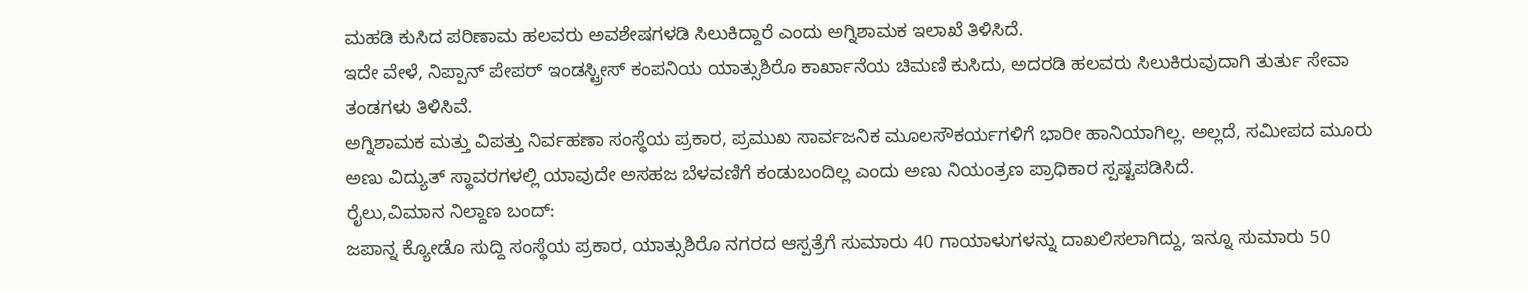ಮಹಡಿ ಕುಸಿದ ಪರಿಣಾಮ ಹಲವರು ಅವಶೇಷಗಳಡಿ ಸಿಲುಕಿದ್ದಾರೆ ಎಂದು ಅಗ್ನಿಶಾಮಕ ಇಲಾಖೆ ತಿಳಿಸಿದೆ.
ಇದೇ ವೇಳೆ, ನಿಪ್ಪಾನ್ ಪೇಪರ್ ಇಂಡಸ್ಟ್ರೀಸ್ ಕಂಪನಿಯ ಯಾತ್ಸುಶಿರೊ ಕಾರ್ಖಾನೆಯ ಚಿಮಣಿ ಕುಸಿದು, ಅದರಡಿ ಹಲವರು ಸಿಲುಕಿರುವುದಾಗಿ ತುರ್ತು ಸೇವಾ ತಂಡಗಳು ತಿಳಿಸಿವೆ.
ಅಗ್ನಿಶಾಮಕ ಮತ್ತು ವಿಪತ್ತು ನಿರ್ವಹಣಾ ಸಂಸ್ಥೆಯ ಪ್ರಕಾರ, ಪ್ರಮುಖ ಸಾರ್ವಜನಿಕ ಮೂಲಸೌಕರ್ಯಗಳಿಗೆ ಭಾರೀ ಹಾನಿಯಾಗಿಲ್ಲ. ಅಲ್ಲದೆ, ಸಮೀಪದ ಮೂರು ಅಣು ವಿದ್ಯುತ್ ಸ್ಥಾವರಗಳಲ್ಲಿ ಯಾವುದೇ ಅಸಹಜ ಬೆಳವಣಿಗೆ ಕಂಡುಬಂದಿಲ್ಲ ಎಂದು ಅಣು ನಿಯಂತ್ರಣ ಪ್ರಾಧಿಕಾರ ಸ್ಪಷ್ಟಪಡಿಸಿದೆ.
ರೈಲು,ವಿಮಾನ ನಿಲ್ದಾಣ ಬಂದ್:
ಜಪಾನ್ನ ಕ್ಯೋಡೊ ಸುದ್ದಿ ಸಂಸ್ಥೆಯ ಪ್ರಕಾರ, ಯಾತ್ಸುಶಿರೊ ನಗರದ ಆಸ್ಪತ್ರೆಗೆ ಸುಮಾರು 40 ಗಾಯಾಳುಗಳನ್ನು ದಾಖಲಿಸಲಾಗಿದ್ದು, ಇನ್ನೂ ಸುಮಾರು 50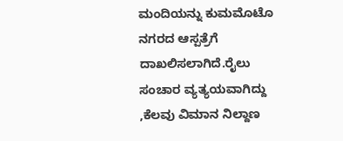ಮಂದಿಯನ್ನು ಕುಮಮೊಟೊ ನಗರದ ಆಸ್ಪತ್ರೆಗೆ ದಾಖಲಿಸಲಾಗಿದೆ.ರೈಲು ಸಂಚಾರ ವ್ಯತ್ಯಯವಾಗಿದ್ದು ,ಕೆಲವು ವಿಮಾನ ನಿಲ್ದಾಣ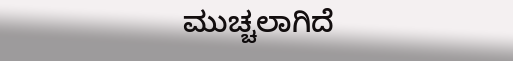ಮುಚ್ಚಲಾಗಿದೆ